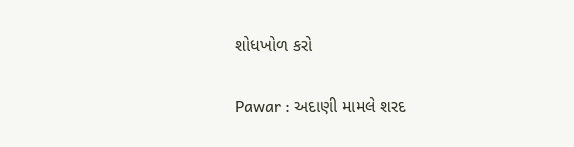શોધખોળ કરો

Pawar : અદાણી મામલે શરદ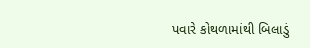પવારે કોથળામાંથી બિલાડું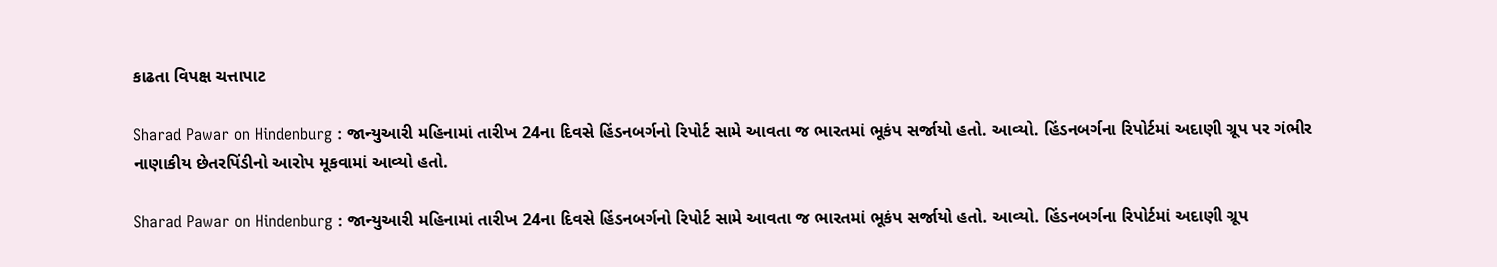કાઢતા વિપક્ષ ચત્તાપાટ

Sharad Pawar on Hindenburg : જાન્યુઆરી મહિનામાં તારીખ 24ના દિવસે હિંડનબર્ગનો રિપોર્ટ સામે આવતા જ ભારતમાં ભૂકંપ સર્જાયો હતો. આવ્યો. હિંડનબર્ગના રિપોર્ટમાં અદાણી ગ્રૂપ પર ગંભીર નાણાકીય છેતરપિંડીનો આરોપ મૂકવામાં આવ્યો હતો.

Sharad Pawar on Hindenburg : જાન્યુઆરી મહિનામાં તારીખ 24ના દિવસે હિંડનબર્ગનો રિપોર્ટ સામે આવતા જ ભારતમાં ભૂકંપ સર્જાયો હતો. આવ્યો. હિંડનબર્ગના રિપોર્ટમાં અદાણી ગ્રૂપ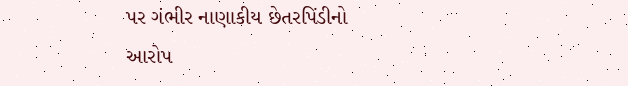પર ગંભીર નાણાકીય છેતરપિંડીનો આરોપ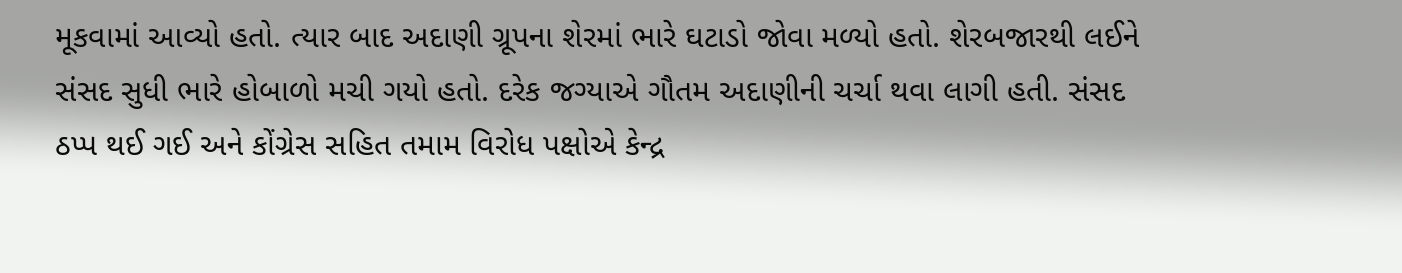મૂકવામાં આવ્યો હતો. ત્યાર બાદ અદાણી ગ્રૂપના શેરમાં ભારે ઘટાડો જોવા મળ્યો હતો. શેરબજારથી લઈને સંસદ સુધી ભારે હોબાળો મચી ગયો હતો. દરેક જગ્યાએ ગૌતમ અદાણીની ચર્ચા થવા લાગી હતી. સંસદ ઠપ્પ થઈ ગઈ અને કોંગ્રેસ સહિત તમામ વિરોધ પક્ષોએ કેન્દ્ર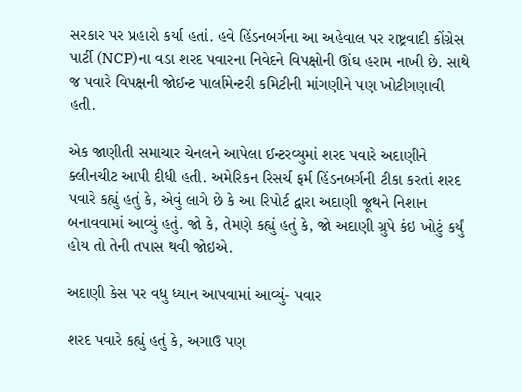સરકાર પર પ્રહારો કર્યા હતાં. હવે હિંડનબર્ગના આ અહેવાલ પર રાષ્ટ્રવાદી કોંગ્રેસ પાર્ટી (NCP)ના વડા શરદ પવારના નિવેદને વિપક્ષોની ઊંઘ હરામ નાખી છે. સાથે જ પવારે વિપક્ષની જોઈન્ટ પાર્લામેન્ટરી કમિટીની માંગણીને પણ ખોટીગણાવી હતી.

એક જાણીતી સમાચાર ચેનલને આપેલા ઈન્ટરવ્યુમાં શરદ પવારે અદાણીને ક્લીનચીટ આપી દીધી હતી. અમેરિકન રિસર્ચ ફર્મ હિંડનબર્ગની ટીકા કરતાં શરદ પવારે કહ્યું હતું કે, એવું લાગે છે કે આ રિપોર્ટ દ્વારા અદાણી જૂથને નિશાન બનાવવામાં આવ્યું હતું. જો કે, તેમણે કહ્યું હતું કે, જો અદાણી ગ્રુપે કંઇ ખોટું કર્યું હોય તો તેની તપાસ થવી જોઇએ.

અદાણી કેસ પર વધુ ધ્યાન આપવામાં આવ્યું- પવાર

શરદ પવારે કહ્યું હતું કે, અગાઉ પણ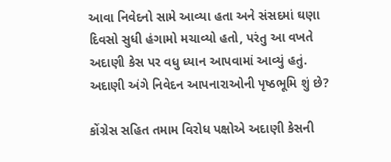આવા નિવેદનો સામે આવ્યા હતા અને સંસદમાં ઘણા દિવસો સુધી હંગામો મચાવ્યો હતો, પરંતુ આ વખતે અદાણી કેસ પર વધુ ધ્યાન આપવામાં આવ્યું હતું. અદાણી અંગે નિવેદન આપનારાઓની પૃષ્ઠભૂમિ શું છે?

કોંગ્રેસ સહિત તમામ વિરોધ પક્ષોએ અદાણી કેસની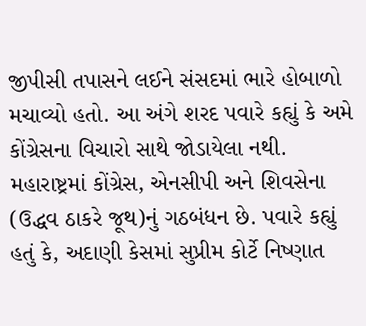જીપીસી તપાસને લઈને સંસદમાં ભારે હોબાળો મચાવ્યો હતો. આ અંગે શરદ પવારે કહ્યું કે અમે કોંગ્રેસના વિચારો સાથે જોડાયેલા નથી. મહારાષ્ટ્રમાં કોંગ્રેસ, એનસીપી અને શિવસેના (ઉદ્ધવ ઠાકરે જૂથ)નું ગઠબંધન છે. પવારે કહ્યું હતું કે, અદાણી કેસમાં સુપ્રીમ કોર્ટે નિષ્ણાત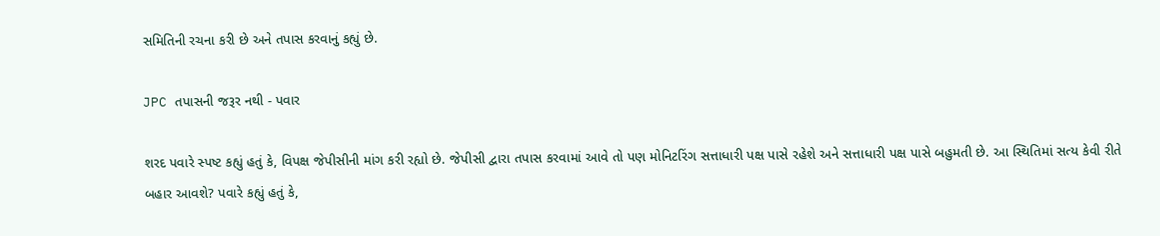સમિતિની રચના કરી છે અને તપાસ કરવાનું કહ્યું છે.

JPC તપાસની જરૂર નથી - પવાર

શરદ પવારે સ્પષ્ટ કહ્યું હતું કે, વિપક્ષ જેપીસીની માંગ કરી રહ્યો છે. જેપીસી દ્વારા તપાસ કરવામાં આવે તો પણ મોનિટરિંગ સત્તાધારી પક્ષ પાસે રહેશે અને સત્તાધારી પક્ષ પાસે બહુમતી છે. આ સ્થિતિમાં સત્ય કેવી રીતે બહાર આવશે? પવારે કહ્યું હતું કે,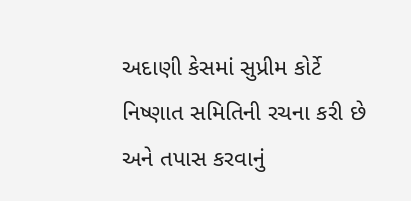અદાણી કેસમાં સુપ્રીમ કોર્ટે નિષ્ણાત સમિતિની રચના કરી છે અને તપાસ કરવાનું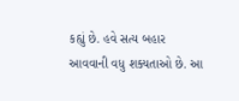કહ્યું છે. હવે સત્ય બહાર આવવાની વધુ શક્યતાઓ છે. આ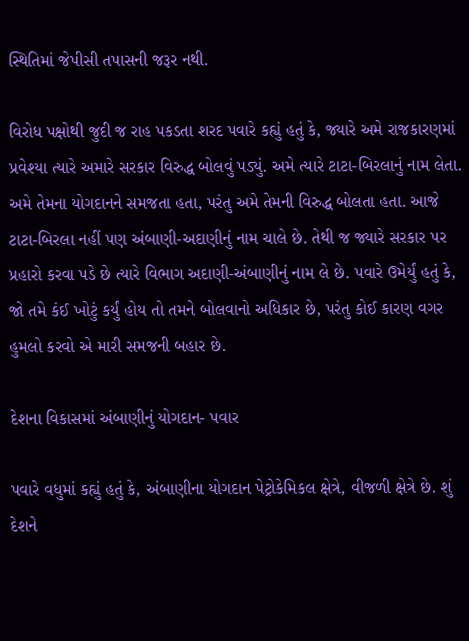સ્થિતિમાં જેપીસી તપાસની જરૂર નથી.

વિરોધ પક્ષોથી જુદી જ રાહ પકડતા શરદ પવારે કહ્યું હતું કે, જ્યારે અમે રાજકારણમાં પ્રવેશ્યા ત્યારે અમારે સરકાર વિરુદ્ધ બોલવું પડ્યું. અમે ત્યારે ટાટા-બિરલાનું નામ લેતા. અમે તેમના યોગદાનને સમજતા હતા, પરંતુ અમે તેમની વિરુદ્ધ બોલતા હતા. આજે ટાટા-બિરલા નહીં પણ અંબાણી-અદાણીનું નામ ચાલે છે. તેથી જ જ્યારે સરકાર પર પ્રહારો કરવા પડે છે ત્યારે વિભાગ અદાણી-અંબાણીનું નામ લે છે. પવારે ઉમેર્યું હતું કે, જો તમે કંઈ ખોટું કર્યું હોય તો તમને બોલવાનો અધિકાર છે, પરંતુ કોઈ કારણ વગર હુમલો કરવો એ મારી સમજની બહાર છે.

દેશના વિકાસમાં અંબાણીનું યોગદાન- પવાર

પવારે વધુમાં કહ્યું હતું કે, અંબાણીના યોગદાન પેટ્રોકેમિકલ ક્ષેત્રે, વીજળી ક્ષેત્રે છે. શું દેશને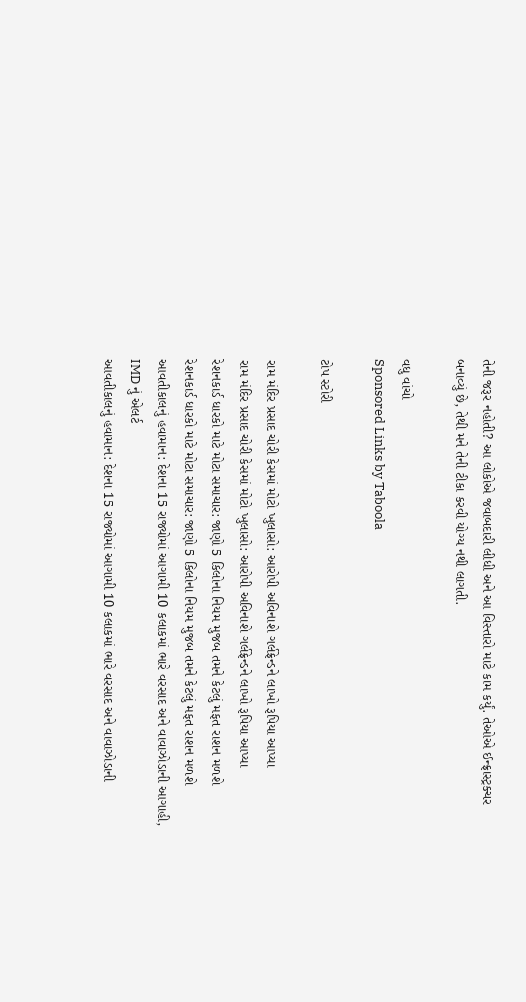તેની જરૂર નહોતી? આ લોકોએ જવાબદારી લીધી અને આ વિસ્તારો માટે કામ કર્યું. તેઓએ ઈન્ફ્રાસ્ટ્રક્ચર બનાવ્યું છે, તેથી મને તેની ટીકા કરવી યોગ્ય નથી લાગતી.

વધુ વાંચો
Sponsored Links by Taboola

ટોપ સ્ટોરી

રામ મંદિર પ્રસાદ ચોરી કેસમાં મોટો ખુલાસો: આરોપી અવિનાશે ગર્લફ્રેન્ડને લાખો રૂપિયા આપ્યા
રામ મંદિર પ્રસાદ ચોરી કેસમાં મોટો ખુલાસો: આરોપી અવિનાશે ગર્લફ્રેન્ડને લાખો રૂપિયા આપ્યા
રેશનકાર્ડ ધારકો માટે મોટા સમાચાર: જાણો 5 કિલોના નિયમ મુજબ તમને કેટલું મફત રાશન મળશે
રેશનકાર્ડ ધારકો માટે મોટા સમાચાર: જાણો 5 કિલોના નિયમ મુજબ તમને કેટલું મફત રાશન મળશે
આવતીકાલનું હવામાન: દેશના 15 રાજ્યોમાં આગામી 10 કલાકમાં ભારે વરસાદ અને વાવાઝોડાની આગાહી, IMD નું એલર્ટ
આવતીકાલનું હવામાન: દેશના 15 રાજ્યોમાં આગામી 10 કલાકમાં ભારે વરસાદ અને વાવાઝોડાની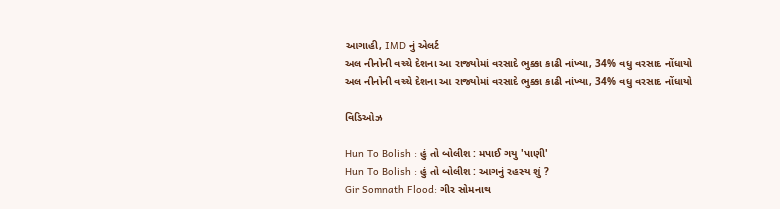આગાહી, IMD નું એલર્ટ
અલ નીનોની વચ્ચે દેશના આ રાજ્યોમાં વરસાદે ભુક્કા કાઢી નાંખ્યા, 34% વધુ વરસાદ નોંધાયો
અલ નીનોની વચ્ચે દેશના આ રાજ્યોમાં વરસાદે ભુક્કા કાઢી નાંખ્યા, 34% વધુ વરસાદ નોંધાયો

વિડિઓઝ

Hun To Bolish : હું તો બોલીશ : મપાઈ ગયુ 'પાણી'
Hun To Bolish : હું તો બોલીશ : આગનું રહસ્ય શું ?
Gir Somnath Flood: ગીર સોમનાથ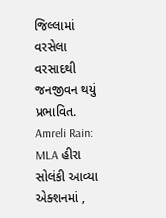જિલ્લામાં વરસેલા વરસાદથી જનજીવન થયું પ્રભાવિત.
Amreli Rain: MLA હીરા સોલંકી આવ્યા એક્શનમાં ,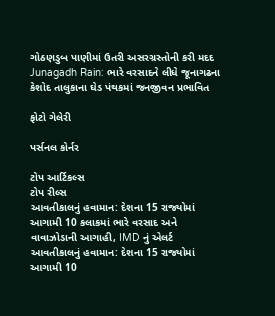ગોઠણડુબ પાણીમાં ઉતરી અસરગ્રસ્તોની કરી મદદ
Junagadh Rain: ભારે વરસાદને લીધે જૂનાગઢના કેશોદ તાલુકાના ઘેડ પંથકમાં જનજીવન પ્રભાવિત

ફોટો ગેલેરી

પર્સનલ કોર્નર

ટોપ આર્ટિકલ્સ
ટોપ રીલ્સ
આવતીકાલનું હવામાન: દેશના 15 રાજ્યોમાં આગામી 10 કલાકમાં ભારે વરસાદ અને વાવાઝોડાની આગાહી, IMD નું એલર્ટ
આવતીકાલનું હવામાન: દેશના 15 રાજ્યોમાં આગામી 10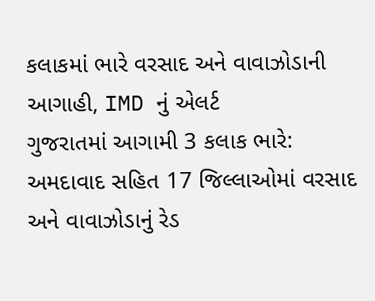કલાકમાં ભારે વરસાદ અને વાવાઝોડાની આગાહી, IMD નું એલર્ટ
ગુજરાતમાં આગામી 3 કલાક ભારે: અમદાવાદ સહિત 17 જિલ્લાઓમાં વરસાદ અને વાવાઝોડાનું રેડ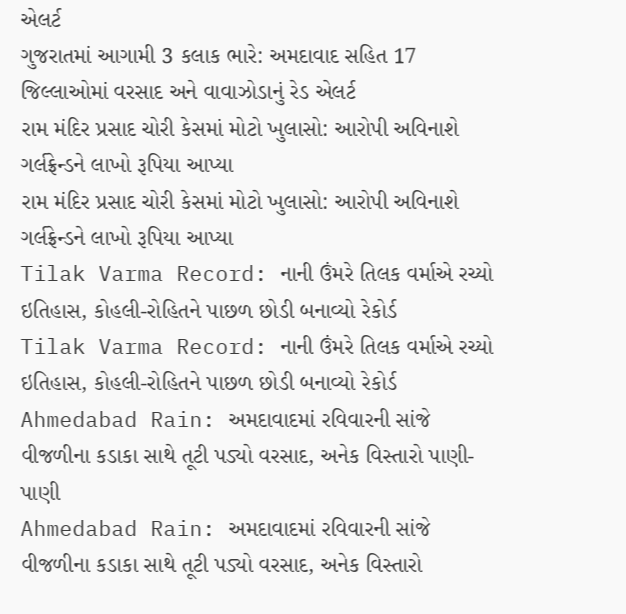એલર્ટ
ગુજરાતમાં આગામી 3 કલાક ભારે: અમદાવાદ સહિત 17 જિલ્લાઓમાં વરસાદ અને વાવાઝોડાનું રેડ એલર્ટ
રામ મંદિર પ્રસાદ ચોરી કેસમાં મોટો ખુલાસો: આરોપી અવિનાશે ગર્લફ્રેન્ડને લાખો રૂપિયા આપ્યા
રામ મંદિર પ્રસાદ ચોરી કેસમાં મોટો ખુલાસો: આરોપી અવિનાશે ગર્લફ્રેન્ડને લાખો રૂપિયા આપ્યા
Tilak Varma Record: નાની ઉંમરે તિલક વર્માએ રચ્યો ઇતિહાસ, કોહલી-રોહિતને પાછળ છોડી બનાવ્યો રેકોર્ડ
Tilak Varma Record: નાની ઉંમરે તિલક વર્માએ રચ્યો ઇતિહાસ, કોહલી-રોહિતને પાછળ છોડી બનાવ્યો રેકોર્ડ
Ahmedabad Rain: અમદાવાદમાં રવિવારની સાંજે વીજળીના કડાકા સાથે તૂટી પડ્યો વરસાદ, અનેક વિસ્તારો પાણી-પાણી
Ahmedabad Rain: અમદાવાદમાં રવિવારની સાંજે વીજળીના કડાકા સાથે તૂટી પડ્યો વરસાદ, અનેક વિસ્તારો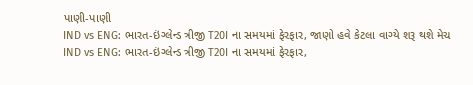પાણી-પાણી
IND vs ENG: ભારત-ઇંગ્લેન્ડ ત્રીજી T20I ના સમયમાં ફેરફાર, જાણો હવે કેટલા વાગ્યે શરૂ થશે મેચ
IND vs ENG: ભારત-ઇંગ્લેન્ડ ત્રીજી T20I ના સમયમાં ફેરફાર,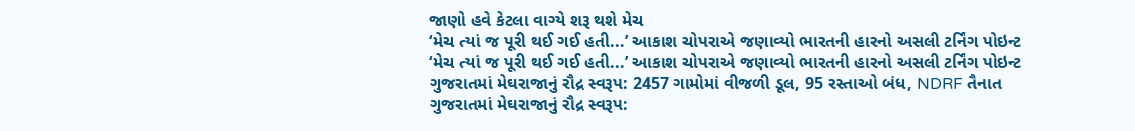જાણો હવે કેટલા વાગ્યે શરૂ થશે મેચ
‘મેચ ત્યાં જ પૂરી થઈ ગઈ હતી...’ આકાશ ચોપરાએ જણાવ્યો ભારતની હારનો અસલી ટર્નિંગ પોઇન્ટ
‘મેચ ત્યાં જ પૂરી થઈ ગઈ હતી...’ આકાશ ચોપરાએ જણાવ્યો ભારતની હારનો અસલી ટર્નિંગ પોઇન્ટ
ગુજરાતમાં મેઘરાજાનું રૌદ્ર સ્વરૂપ: 2457 ગામોમાં વીજળી ડૂલ, 95 રસ્તાઓ બંધ, NDRF તૈનાત
ગુજરાતમાં મેઘરાજાનું રૌદ્ર સ્વરૂપ: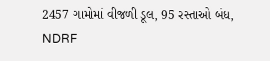2457 ગામોમાં વીજળી ડૂલ, 95 રસ્તાઓ બંધ, NDRF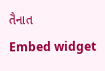તૈનાત
Embed widget